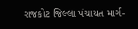રાજકોટ જિલ્લા પંચાયત માર્ગ-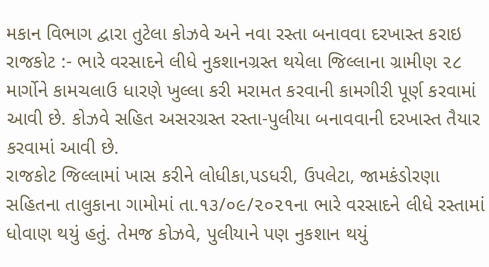મકાન વિભાગ દ્વારા તુટેલા કોઝવે અને નવા રસ્તા બનાવવા દરખાસ્ત કરાઇ
રાજકોટ :- ભારે વરસાદને લીધે નુકશાનગ્રસ્ત થયેલા જિલ્લાના ગ્રામીણ ૨૮ માર્ગોને કામચલાઉ ધારણે ખુલ્લા કરી મરામત કરવાની કામગીરી પૂર્ણ કરવામાં આવી છે. કોઝવે સહિત અસરગ્રસ્ત રસ્તા-પુલીયા બનાવવાની દરખાસ્ત તૈયાર કરવામાં આવી છે.
રાજકોટ જિલ્લામાં ખાસ કરીને લોધીકા,પડધરી, ઉપલેટા, જામકંડોરણા સહિતના તાલુકાના ગામોમાં તા.૧૩/૦૯/૨૦૨૧ના ભારે વરસાદને લીધે રસ્તામાં ધોવાણ થયું હતું. તેમજ કોઝવે, પુલીયાને પણ નુકશાન થયું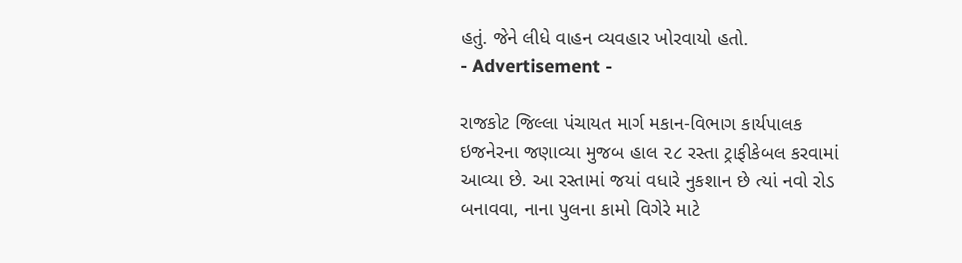હતું. જેને લીધે વાહન વ્યવહાર ખોરવાયો હતો.
- Advertisement -

રાજકોટ જિલ્લા પંચાયત માર્ગ મકાન-વિભાગ કાર્યપાલક ઇજનેરના જણાવ્યા મુજબ હાલ ૨૮ રસ્તા ટ્રાફીકેબલ કરવામાં આવ્યા છે. આ રસ્તામાં જયાં વધારે નુકશાન છે ત્યાં નવો રોડ બનાવવા, નાના પુલના કામો વિગેરે માટે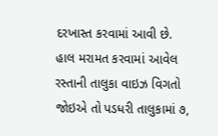દરખાસ્ત કરવામાં આવી છે.
હાલ મરામત કરવામાં આવેલ રસ્તાની તાલુકા વાઇઝ વિગતો જોઇએ તો પડધરી તાલુકામાં ૭,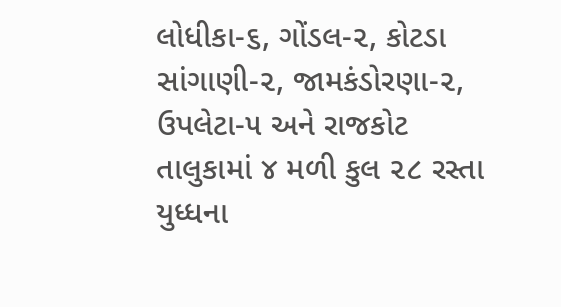લોધીકા-૬, ગોંડલ-૨, કોટડા સાંગાણી-૨, જામકંડોરણા-૨, ઉપલેટા-૫ અને રાજકોટ તાલુકામાં ૪ મળી કુલ ૨૮ રસ્તા યુધ્ધના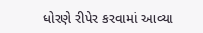ધોરણે રીપેર કરવામાં આવ્યા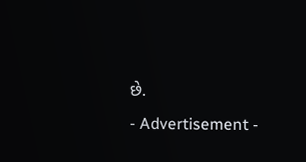છે.
- Advertisement -